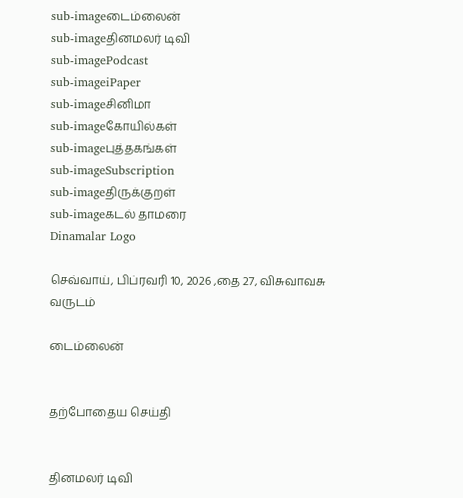sub-imageடைம்லைன்
sub-imageதினமலர் டிவி
sub-imagePodcast
sub-imageiPaper
sub-imageசினிமா
sub-imageகோயில்கள்
sub-imageபுத்தகங்கள்
sub-imageSubscription
sub-imageதிருக்குறள்
sub-imageகடல் தாமரை
Dinamalar Logo

செவ்வாய், பிப்ரவரி 10, 2026 ,தை 27, விசுவாவசு வருடம்

டைம்லைன்


தற்போதைய செய்தி


தினமலர் டிவி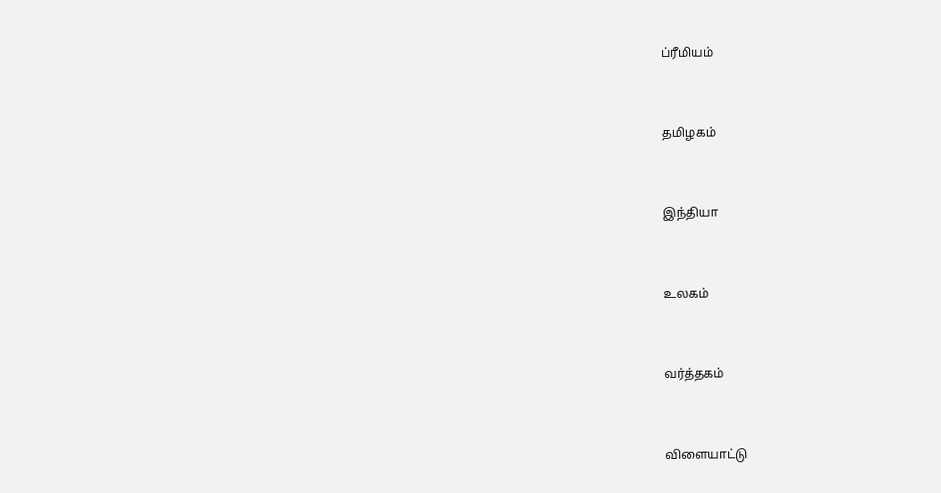ப்ரீமியம்


தமிழகம்


இந்தியா


உலகம்


வர்த்தகம்


விளையாட்டு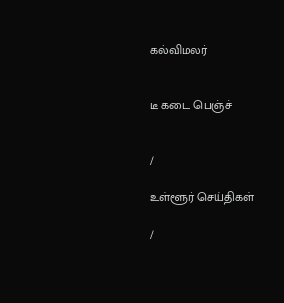கல்விமலர்


டீ கடை பெஞ்ச்


/

உள்ளூர் செய்திகள்

/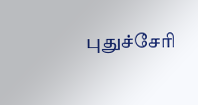புதுச்சேரி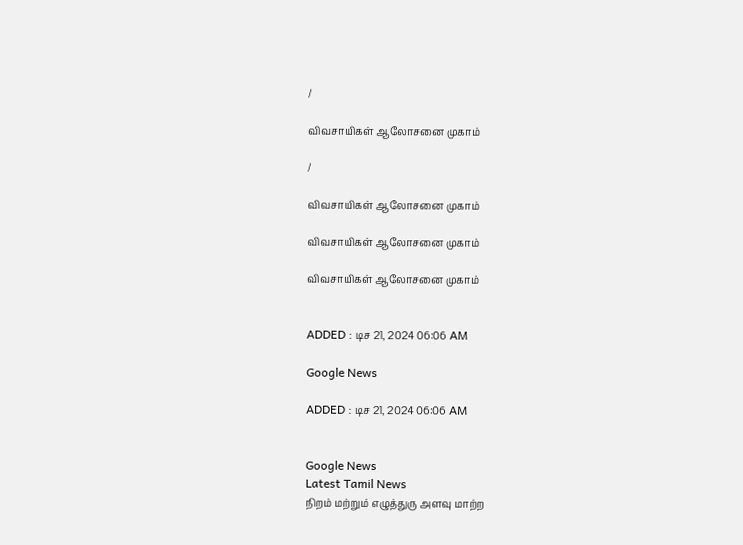/

விவசாயிகள் ஆலோசனை முகாம்

/

விவசாயிகள் ஆலோசனை முகாம்

விவசாயிகள் ஆலோசனை முகாம்

விவசாயிகள் ஆலோசனை முகாம்


ADDED : டிச 21, 2024 06:06 AM

Google News

ADDED : டிச 21, 2024 06:06 AM


Google News
Latest Tamil News
நிறம் மற்றும் எழுத்துரு அளவு மாற்ற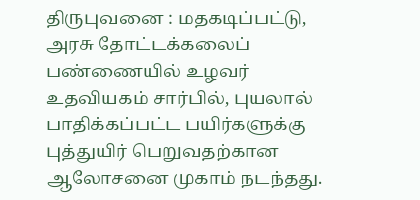திருபுவனை : மதகடிப்பட்டு, அரசு தோட்டக்கலைப் பண்ணையில் உழவர் உதவியகம் சார்பில், புயலால் பாதிக்கப்பட்ட பயிர்களுக்கு புத்துயிர் பெறுவதற்கான ஆலோசனை முகாம் நடந்தது.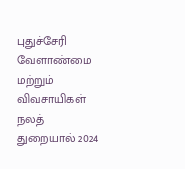புதுச்சேரி வேளாண்மை மற்றும் விவசாயிகள் நலத் துறையால் 2024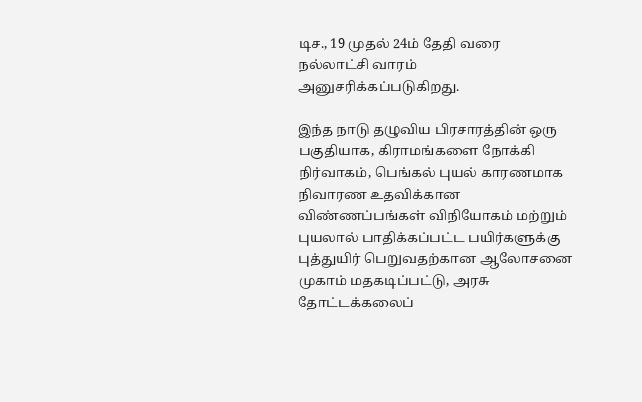டிச., 19 முதல் 24ம் தேதி வரை நல்லாட்சி வாரம் அனுசரிக்கப்படுகிறது.

இந்த நாடு தழுவிய பிரசாரத்தின் ஒரு பகுதியாக, கிராமங்களை நோக்கி நிர்வாகம், பெங்கல் புயல் காரணமாக நிவாரண உதவிக்கான விண்ணப்பங்கள் விநியோகம் மற்றும் புயலால் பாதிக்கப்பட்ட பயிர்களுக்கு புத்துயிர் பெறுவதற்கான ஆலோசனை முகாம் மதகடிப்பட்டு, அரசு தோட்டக்கலைப்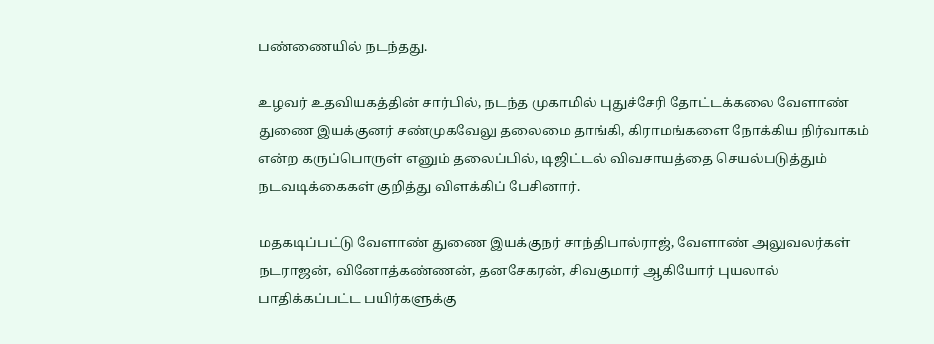பண்ணையில் நடந்தது.

உழவர் உதவியகத்தின் சார்பில், நடந்த முகாமில் புதுச்சேரி தோட்டக்கலை வேளாண் துணை இயக்குனர் சண்முகவேலு தலைமை தாங்கி, கிராமங்களை நோக்கிய நிர்வாகம் என்ற கருப்பொருள் எனும் தலைப்பில், டிஜிட்டல் விவசாயத்தை செயல்படுத்தும் நடவடிக்கைகள் குறித்து விளக்கிப் பேசினார்.

மதகடிப்பட்டு வேளாண் துணை இயக்குநர் சாந்திபால்ராஜ், வேளாண் அலுவலர்கள் நடராஜன், வினோத்கண்ணன், தனசேகரன், சிவகுமார் ஆகியோர் புயலால் பாதிக்கப்பட்ட பயிர்களுக்கு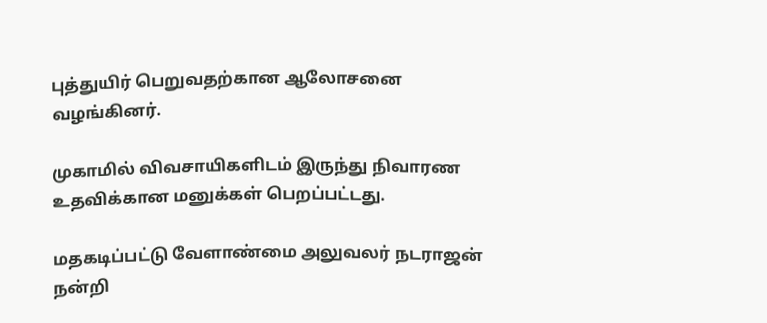புத்துயிர் பெறுவதற்கான ஆலோசனை வழங்கினர்.

முகாமில் விவசாயிகளிடம் இருந்து நிவாரண உதவிக்கான மனுக்கள் பெறப்பட்டது.

மதகடிப்பட்டு வேளாண்மை அலுவலர் நடராஜன் நன்றி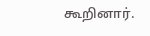கூறினார்.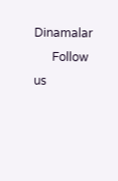Dinamalar
      Follow us